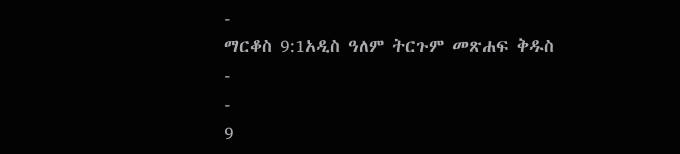-
ማርቆስ 9:1አዲስ ዓለም ትርጉም መጽሐፍ ቅዱስ
-
-
9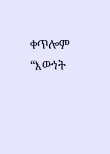ቀጥሎም “እውነት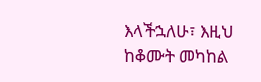እላችኋለሁ፣ እዚህ ከቆሙት መካከል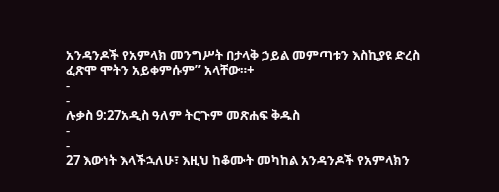አንዳንዶች የአምላክ መንግሥት በታላቅ ኃይል መምጣቱን እስኪያዩ ድረስ ፈጽሞ ሞትን አይቀምሱም” አላቸው።+
-
-
ሉቃስ 9:27አዲስ ዓለም ትርጉም መጽሐፍ ቅዱስ
-
-
27 እውነት እላችኋለሁ፣ እዚህ ከቆሙት መካከል አንዳንዶች የአምላክን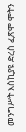መንግሥት እስኪያዩ ድረስ ፈጽሞ ሞትን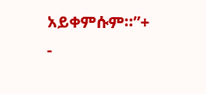አይቀምሱም።”+
-